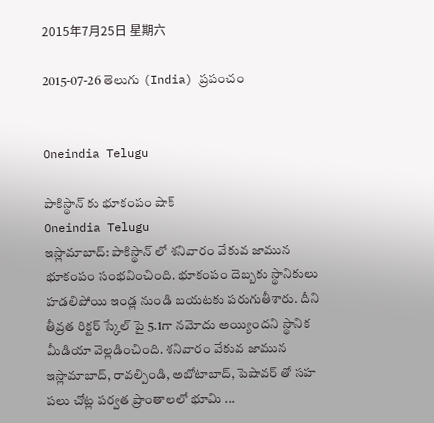2015年7月25日 星期六

2015-07-26 తెలుగు (India) ప్రపంచం


Oneindia Telugu

పాకిస్థాన్ కు భూకంపం షాక్
Oneindia Telugu
ఇస్లామాబాద్: పాకిస్థాన్ లో శనివారం వేకువ జామున భూకంపం సంభవించింది. భూకంపం దెబ్బకు స్థానికులు హడలిపోయి ఇండ్ల నుండి బయటకు పరుగుతీశారు. దీని తీవ్రత రిక్టర్ స్కేల్ పై 5.1గా నమోదు అయ్యిందని స్థానిక మీడియా వెల్లడించింది. శనివారం వేకువ జామున ఇస్లామాబాద్, రావల్పిండి, అబోటాబాద్, పెషావర్ తో సహ పలు చోట్ల పర్వత ప్రాంతాలలో భూమి ...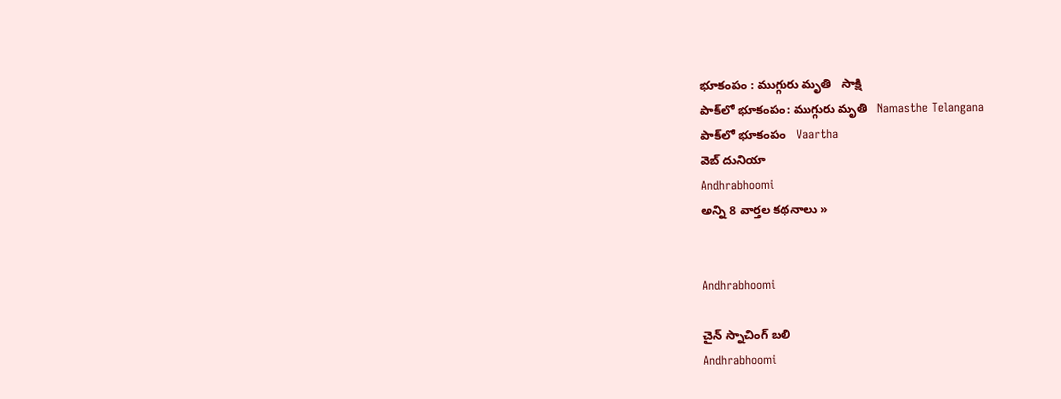భూకంపం : ముగ్గురు మృతి   సాక్షి
పాక్‌లో భూకంపం: ముగ్గురు మృతి   Namasthe Telangana
పాక్‌లో భూకంపం   Vaartha
వెబ్ దునియా
Andhrabhoomi
అన్ని 8 వార్తల కథనాలు »


Andhrabhoomi

చైన్ స్నాచింగ్ బలి
Andhrabhoomi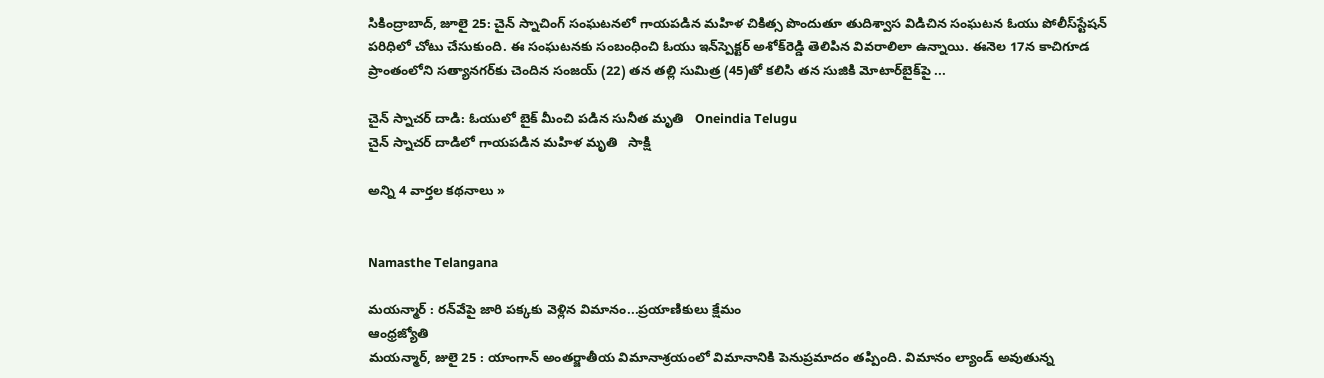సికింద్రాబాద్, జూలై 25: చైన్ స్నాచింగ్ సంఘటనలో గాయపడిన మహిళ చికిత్స పొందుతూ తుదిశ్వాస విడిచిన సంఘటన ఓయు పోలీస్‌స్టేషన్ పరిధిలో చోటు చేసుకుంది. ఈ సంఘటనకు సంబంధించి ఓయు ఇన్‌స్పెక్టర్ అశోక్‌రెడ్డి తెలిపిన వివరాలిలా ఉన్నాయి. ఈనెల 17న కాచిగూడ ప్రాంతంలోని సత్యానగర్‌కు చెందిన సంజయ్ (22) తన తల్లి సుమిత్ర (45)తో కలిసి తన సుజికి మోటార్‌బైక్‌పై ...

చైన్ స్నాచర్ దాడి: ఓయులో బైక్ మీంచి పడిన సునీత మృతి   Oneindia Telugu
చైన్ స్నాచర్ దాడిలో గాయపడిన మహిళ మృతి   సాక్షి

అన్ని 4 వార్తల కథనాలు »


Namasthe Telangana

మయన్మార్‌ : రన్‌వేపై జారి పక్కకు వెళ్లిన విమానం...ప్రయాణికులు క్షేమం
ఆంధ్రజ్యోతి
మయన్మార్‌, జులై 25 : యాంగాన్‌ అంతర్జాతీయ విమానాశ్రయంలో విమానానికి పెనుప్రమాదం తప్పింది. విమానం ల్యాండ్‌ అవుతున్న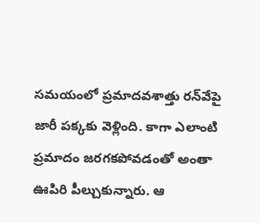సమయంలో ప్రమాదవశాత్తు రన్‌వేపై జారీ పక్కకు వెళ్లింది. కాగా ఎలాంటి ప్రమాదం జరగకపోవడంతో అంతా ఊపిరి పీల్చుకున్నారు. ఆ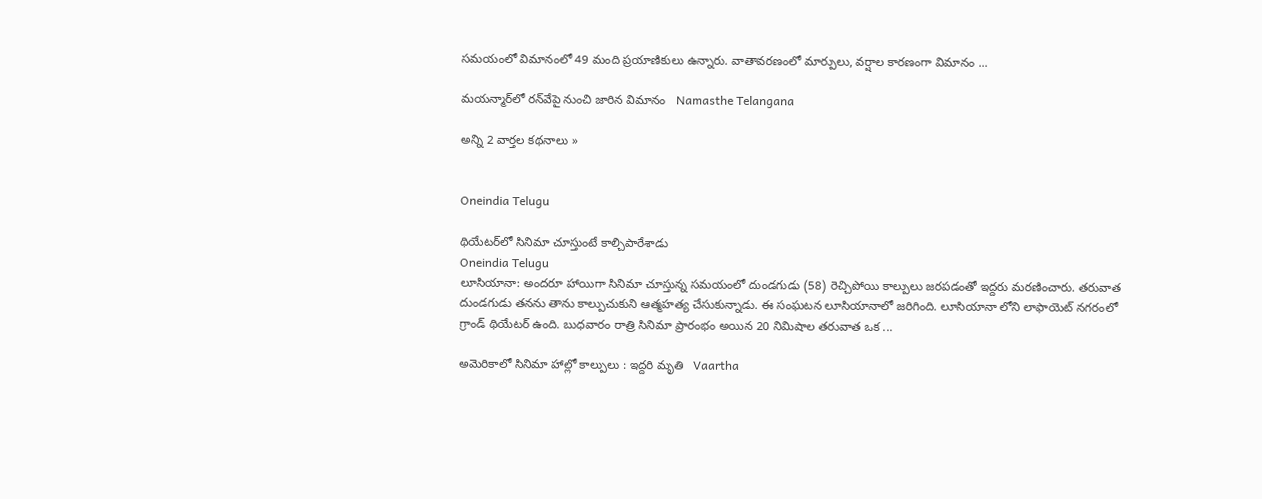సమయంలో విమానంలో 49 మంది ప్రయాణికులు ఉన్నారు. వాతావరణంలో మార్పులు, వర్షాల కారణంగా విమానం ...

మయన్మార్‌లో రన్‌వేపై నుంచి జారిన విమానం   Namasthe Telangana

అన్ని 2 వార్తల కథనాలు »


Oneindia Telugu

థియేటర్‌లో సినిమా చూస్తుంటే కాల్చిపారేశాడు
Oneindia Telugu
లూసియానా: అందరూ హాయిగా సినిమా చూస్తున్న సమయంలో దుండగుడు (58) రెచ్చిపోయి కాల్పులు జరపడంతో ఇద్దరు మరణించారు. తరువాత దుండగుడు తనను తాను కాల్పుచుకుని ఆత్మహత్య చేసుకున్నాడు. ఈ సంఘటన లూసియానాలో జరిగింది. లూసియానా లోని లాఫాయెట్ నగరంలో గ్రాండ్ థియేటర్ ఉంది. బుధవారం రాత్రి సినిమా ప్రారంభం అయిన 20 నిమిషాల తరువాత ఒక ...

అమెరికాలో సినిమా హాల్లో కాల్పులు : ఇద్దరి మృతి   Vaartha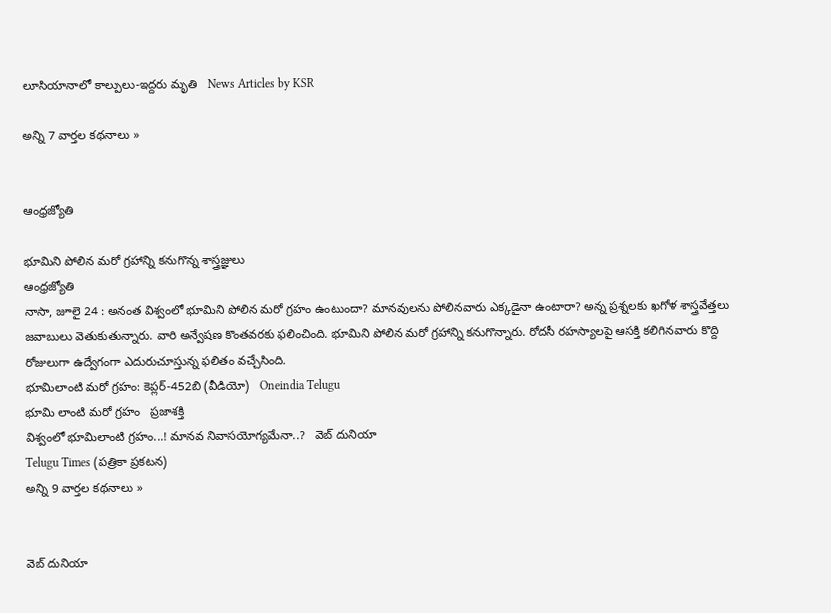లూసియానాలో కాల్పులు-ఇద్దరు మృతి   News Articles by KSR

అన్ని 7 వార్తల కథనాలు »


ఆంధ్రజ్యోతి

భూమిని పోలిన మరో గ్రహాన్ని కనుగొన్న శాస్త్రజ్ఞులు
ఆంధ్రజ్యోతి
నాసా, జూలై 24 : అనంత విశ్వంలో భూమిని పోలిన మరో గ్రహం ఉంటుందా? మానవులను పోలినవారు ఎక్కడైనా ఉంటారా? అన్న ప్రశ్నలకు ఖగోళ శాస్త్రవేత్తలు జవాబులు వెతుకుతున్నారు. వారి అన్వేషణ కొంతవరకు ఫలించింది. భూమిని పోలిన మరో గ్రహాన్ని కనుగొన్నారు. రోదసీ రహస్యాలపై ఆసక్తి కలిగినవారు కొద్ది రోజులుగా ఉద్వేగంగా ఎదురుచూస్తున్న ఫలితం వచ్చేసింది.
భూమిలాంటి మరో గ్రహం: కెప్లర్-452బి (వీడియో)   Oneindia Telugu
భూమి లాంటి మరో గ్రహం   ప్రజాశక్తి
విశ్వంలో భూమిలాంటి గ్రహం...! మానవ నివాసయోగ్యమేనా..?   వెబ్ దునియా
Telugu Times (పత్రికా ప్రకటన)
అన్ని 9 వార్తల కథనాలు »


వెబ్ దునియా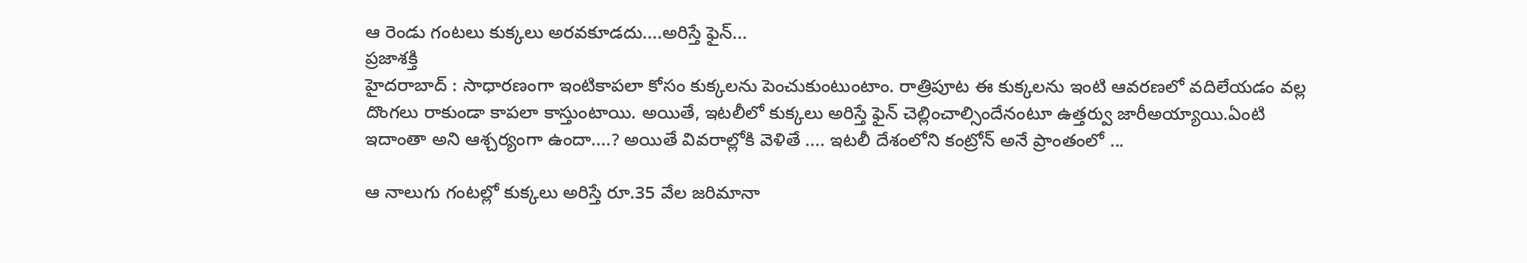ఆ రెండు గంట‌లు కుక్క‌లు అర‌వ‌కూడ‌దు....అరిస్తే ఫైన్...
ప్రజాశక్తి
హైదరాబాద్ : సాధారణంగా ఇంటికాపలా కోసం కుక్కలను పెంచుకుంటుంటాం. రాత్రిపూట ఈ కుక్కలను ఇంటి ఆవరణలో వదిలేయడం వల్ల దొంగలు రాకుండా కాపలా కాస్తుంటాయి. అయితే, ఇటలీలో కుక్కలు అరిస్తే ఫైన్ చెల్లించాల్సిందేనంటూ ఉత్తర్వు జారీఅయ్యాయి.ఏంటి ఇదాంతా అని ఆశ్చర్యంగా ఉందా....? అయితే వివరాల్లోకి వెళితే .... ఇటలీ దేశంలోని కంట్రోన్ అనే ప్రాంతంలో ...

ఆ నాలుగు గంటల్లో కుక్కలు అరిస్తే రూ.35 వేల జరిమానా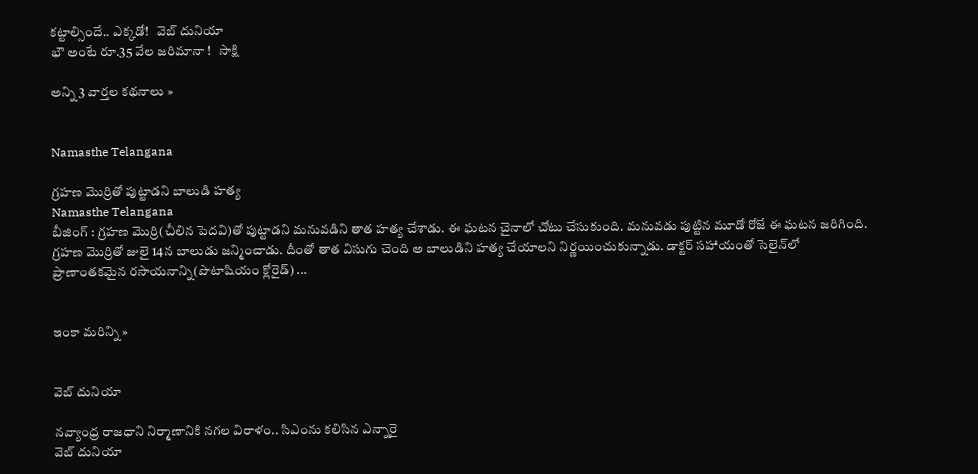కట్టాల్సిందే.. ఎక్కడో!   వెబ్ దునియా
భౌ అంటే రూ.35 వేల జరిమానా !   సాక్షి

అన్ని 3 వార్తల కథనాలు »


Namasthe Telangana

గ్రహణ మొర్రితో పుట్టాడని బాలుడి హత్య
Namasthe Telangana
బీజింగ్ : గ్రహణ మొర్రి(చీలిన పెదవి)తో పుట్టాడని మనువడిని తాత హత్య చేశాడు. ఈ ఘటన చైనాలో చోటు చేసుకుంది. మనువడు పుట్టిన మూడో రోజే ఈ ఘటన జరిగింది. గ్రహణ మొర్రితో జులై 14న బాలుడు జన్మించాడు. దీంతో తాత విసుగు చెంది అ బాలుడిని హత్య చేయాలని నిర్ణయించుకున్నాడు. డాక్టర్ సహాయంతో సెలైన్‌లో ప్రాణాంతకమైన రసాయనాన్ని(పొటాషియం క్లోరైడ్) ...


ఇంకా మరిన్ని »


వెబ్ దునియా

నవ్యాంధ్ర రాజధాని నిర్మాణానికి నగల విరాళం.. సిఎంను కలిసిన ఎన్నారై
వెబ్ దునియా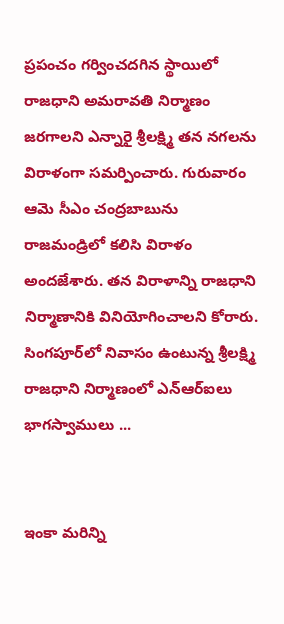ప్రపంచం గర్వించదగిన స్థాయిలో రాజధాని అమరావతి నిర్మాణం జరగాలని ఎన్నారై శ్రీలక్ష్మి తన నగలను విరాళంగా సమర్పించారు. గురువారం ఆమె సీఎం చంద్రబాబును రాజమండ్రిలో కలిసి విరాళం అందజేశారు. తన విరాళాన్ని రాజధాని నిర్మాణానికి వినియోగించాలని కోరారు. సింగపూర్‌‌లో నివాసం ఉంటున్న శ్రీలక్ష్మి రాజధాని నిర్మాణంలో ఎన్‌ఆర్‌ఐలు భాగస్వాములు ...


ఇంకా మరిన్ని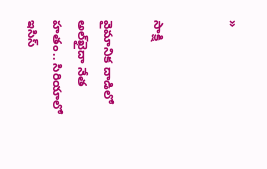»


సాక్షి

వైమానిక దాడిలో అల్‌ఖైదా నేత హతం.. సిరియాలో ఇసిస్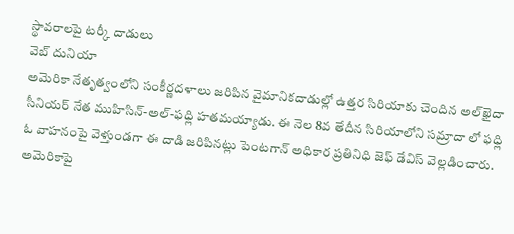స్థావరాలపై టర్కీ దాడులు
వెబ్ దునియా
అమెరికా నేతృత్వంలోని సంకీర్ణదళాలు జరిపిన వైమానికదాడుల్లో ఉత్తర సిరియాకు చెందిన అల్‌ఖైదా సీనియర్ నేత ముహిసిన్-అల్-ఫధ్లి హతమయ్యాడు. ఈ నెల 8వ తేదీన సిరియాలోని సమ్రాదా లో ఫధ్లి ఓ వాహనంపై వెళ్తుండగా ఈ దాడి జరిపినట్లు పెంటగాన్ అధికార ప్రతినిధి జెఫ్ డేవిస్ వెల్లడించారు. అమెరికాపై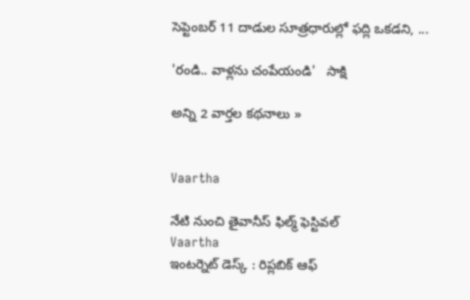సెప్టెంబర్ 11 దాడుల సూత్రధారుల్లో ఫద్లి ఒకడని, ...

'రండి.. వాళ్లను చంపేయండి'   సాక్షి

అన్ని 2 వార్తల కథనాలు »


Vaartha

నేటి నుంచి తైవానీస్ ఫిల్మ్ ఫెస్టివల్
Vaartha
ఇంటర్నెట్ డెస్క్ : రిప్లబిక్ ఆఫ్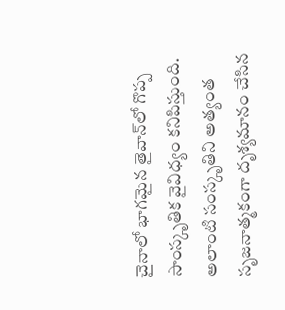చైనాలో భాగమైన తైవాన్‌లో గొప్ప సాంస్కృతిక వైవిధ్యం కనిపిస్తుంది. అలాంటి సంస్కృతిని అత్యంత సృజనాత్మకంగా దృశ్యమానం చేసిన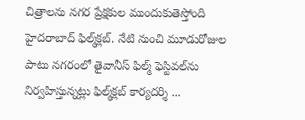చిత్రాలను నగర ప్రేక్షకుల ముందుకుతెస్తోంది హైదరాబాద్ ఫిల్మ్‌క్లబ్. నేటి నుంచి మూడురోజుల పాటు నగరంలో తైవానీస్ ఫిల్మ్ ఫెస్టివల్‌ను నిర్వహిస్తున్నట్లు ఫిల్మ్‌క్లబ్ కార్యదర్శి ...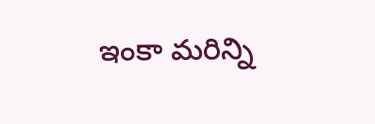ఇంకా మరిన్ని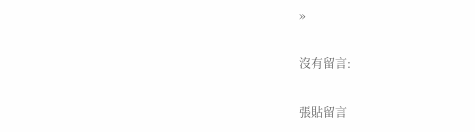»

沒有留言:

張貼留言